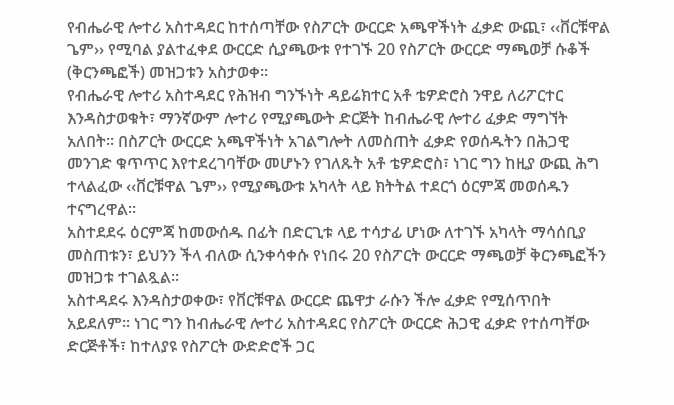የብሔራዊ ሎተሪ አስተዳደር ከተሰጣቸው የስፖርት ውርርድ አጫዋችነት ፈቃድ ውጪ፣ ‹‹ቨርቹዋል ጌም›› የሚባል ያልተፈቀደ ውርርድ ሲያጫውቱ የተገኙ 20 የስፖርት ውርርድ ማጫወቻ ሱቆች (ቅርንጫፎች) መዝጋቱን አስታወቀ፡፡
የብሔራዊ ሎተሪ አስተዳደር የሕዝብ ግንኙነት ዳይሬክተር አቶ ቴዎድሮስ ንዋይ ለሪፖርተር እንዳስታወቁት፣ ማንኛውም ሎተሪ የሚያጫውት ድርጅት ከብሔራዊ ሎተሪ ፈቃድ ማግኘት አለበት፡፡ በስፖርት ውርርድ አጫዋችነት አገልግሎት ለመስጠት ፈቃድ የወሰዱትን በሕጋዊ መንገድ ቁጥጥር እየተደረገባቸው መሆኑን የገለጹት አቶ ቴዎድሮስ፣ ነገር ግን ከዚያ ውጪ ሕግ ተላልፈው ‹‹ቨርቹዋል ጌም›› የሚያጫውቱ አካላት ላይ ክትትል ተደርጎ ዕርምጃ መወሰዱን ተናግረዋል፡፡
አስተደደሩ ዕርምጃ ከመውሰዱ በፊት በድርጊቱ ላይ ተሳታፊ ሆነው ለተገኙ አካላት ማሳሰቢያ መስጠቱን፣ ይህንን ችላ ብለው ሲንቀሳቀሱ የነበሩ 20 የስፖርት ውርርድ ማጫወቻ ቅርንጫፎችን መዝጋቱ ተገልጿል፡፡
አስተዳደሩ እንዳስታወቀው፣ የቨርቹዋል ውርርድ ጨዋታ ራሱን ችሎ ፈቃድ የሚሰጥበት አይደለም፡፡ ነገር ግን ከብሔራዊ ሎተሪ አስተዳደር የስፖርት ውርርድ ሕጋዊ ፈቃድ የተሰጣቸው ድርጅቶች፣ ከተለያዩ የስፖርት ውድድሮች ጋር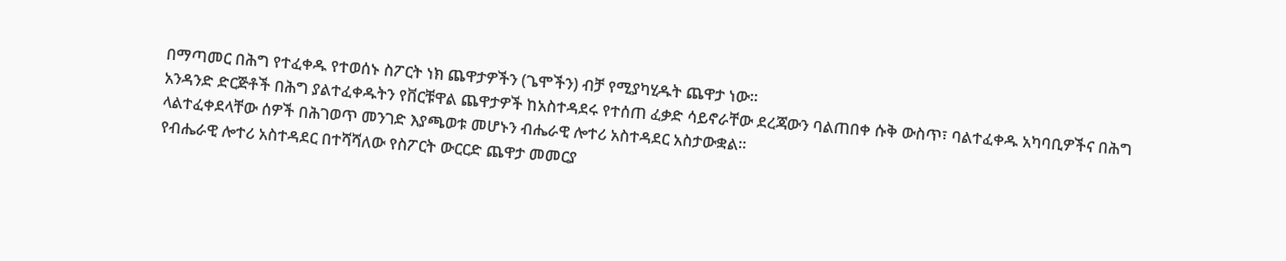በማጣመር በሕግ የተፈቀዱ የተወሰኑ ስፖርት ነክ ጨዋታዎችን (ጌሞችን) ብቻ የሚያካሂዱት ጨዋታ ነው፡፡
አንዳንድ ድርጅቶች በሕግ ያልተፈቀዱትን የቨርቹዋል ጨዋታዎች ከአስተዳደሩ የተሰጠ ፈቃድ ሳይኖራቸው ደረጃውን ባልጠበቀ ሱቅ ውስጥ፣ ባልተፈቀዱ አካባቢዎችና በሕግ ላልተፈቀደላቸው ሰዎች በሕገወጥ መንገድ እያጫወቱ መሆኑን ብሔራዊ ሎተሪ አስተዳደር አስታውቋል፡፡
የብሔራዊ ሎተሪ አስተዳደር በተሻሻለው የስፖርት ውርርድ ጨዋታ መመርያ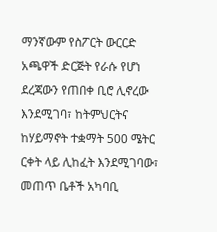ማንኛውም የስፖርት ውርርድ አጫዋች ድርጅት የራሱ የሆነ ደረጃውን የጠበቀ ቢሮ ሊኖረው እንደሚገባ፣ ከትምህርትና ከሃይማኖት ተቋማት 500 ሜትር ርቀት ላይ ሊከፈት እንደሚገባው፣ መጠጥ ቤቶች አካባቢ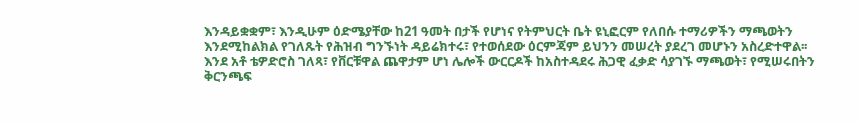እንዳይቋቋም፣ እንዲሁም ዕድሜያቸው ከ21 ዓመት በታች የሆነና የትምህርት ቤት ዩኒፎርም የለበሱ ተማሪዎችን ማጫወትን እንደሚከልክል የገለጹት የሕዝብ ግንኙነት ዳይሬክተሩ፣ የተወሰደው ዕርምጃም ይህንን መሠረት ያደረገ መሆኑን አስረድተዋል፡፡
እንደ አቶ ቴዎድሮስ ገለጻ፣ የቨርቹዋል ጨዋታም ሆነ ሌሎች ውርርዶች ከአስተዳደሩ ሕጋዊ ፈቃድ ሳያገኙ ማጫወት፣ የሚሠሩበትን ቅርንጫፍ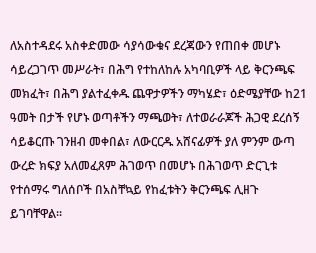ለአስተዳደሩ አስቀድመው ሳያሳውቁና ደረጃውን የጠበቀ መሆኑ ሳይረጋገጥ መሥራት፣ በሕግ የተከለከሉ አካባቢዎች ላይ ቅርንጫፍ መክፈት፣ በሕግ ያልተፈቀዱ ጨዋታዎችን ማካሄድ፣ ዕድሜያቸው ከ21 ዓመት በታች የሆኑ ወጣቶችን ማጫወት፣ ለተወራራጆች ሕጋዊ ደረሰኝ ሳይቆርጡ ገንዘብ መቀበል፣ ለውርርዱ አሸናፊዎች ያለ ምንም ውጣ ውረድ ክፍያ አለመፈጸም ሕገወጥ በመሆኑ በሕገወጥ ድርጊቱ የተሰማሩ ግለሰቦች በአስቸኳይ የከፈቱትን ቅርንጫፍ ሊዘጉ ይገባቸዋል፡፡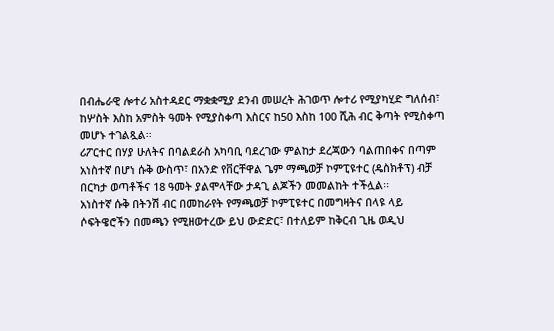በብሔራዊ ሎተሪ አስተዳደር ማቋቋሚያ ደንብ መሠረት ሕገወጥ ሎተሪ የሚያካሂድ ግለሰብ፣ ከሦስት እስከ አምስት ዓመት የሚያስቀጣ እስርና ከ50 እስከ 100 ሺሕ ብር ቅጣት የሚስቀጣ መሆኑ ተገልጿል፡፡
ሪፖርተር በሃያ ሁለትና በባልደራስ አካባቢ ባደረገው ምልከታ ደረጃውን ባልጠበቀና በጣም አነስተኛ በሆነ ሱቅ ውስጥ፣ በአንድ የቨርቸዋል ጌም ማጫወቻ ኮምፒዩተር (ዴስክቶፕ) ብቻ በርካታ ወጣቶችና 18 ዓመት ያልሞላቸው ታዳጊ ልጆችን መመልከት ተችሏል፡፡
አነስተኛ ሱቅ በትንሽ ብር በመከራየት የማጫወቻ ኮምፒዩተር በመግዛትና በላዩ ላይ ሶፍትዌሮችን በመጫን የሚዘወተረው ይህ ውድድር፣ በተለይም ከቅርብ ጊዜ ወዲህ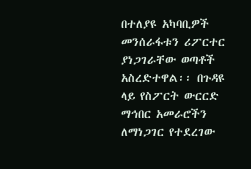በተለያዩ አካባቢዎች መንሰራፋቱን ሪፖርተር ያነጋገራቸው ወጣቶች አስረድተዋል፡፡ በጉዳዩ ላይ የስፖርት ውርርድ ማኅበር አመራሮችን ለማነጋገር የተደረገው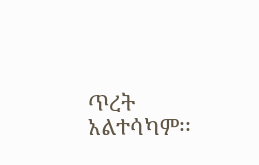ጥረት አልተሳካም፡፡